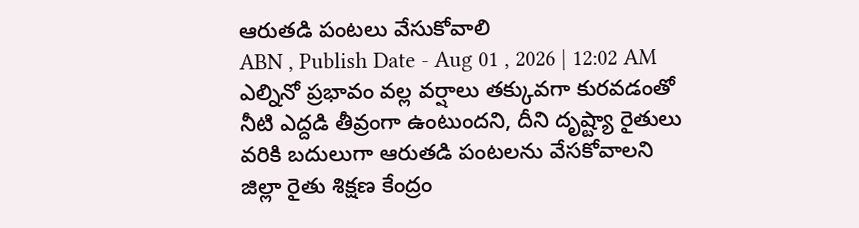ఆరుతడి పంటలు వేసుకోవాలి
ABN , Publish Date - Aug 01 , 2026 | 12:02 AM
ఎల్నినో ప్రభావం వల్ల వర్షాలు తక్కువగా కురవడంతో నీటి ఎద్దడి తీవ్రంగా ఉంటుందని, దీని దృష్ట్యా రైతులు వరికి బదులుగా ఆరుతడి పంటలను వేసకోవాలని జిల్లా రైతు శిక్షణ కేంద్రం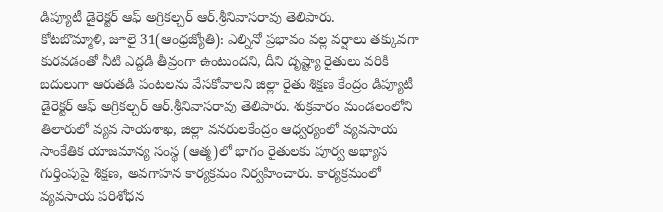డిప్యూటీ డైరెక్టర్ ఆఫ్ అగ్రికల్చర్ ఆర్.శ్రీనివాసరావు తెలిపారు.
కోటబొమ్మాళి, జూలై 31(ఆంధ్రజ్యోతి): ఎల్నినో ప్రభావం వల్ల వర్షాలు తక్కువగా కురవడంతో నీటి ఎద్దడి తీవ్రంగా ఉంటుందని, దీని దృష్ట్యా రైతులు వరికి బదులుగా ఆరుతడి పంటలను వేసకోవాలని జిల్లా రైతు శిక్షణ కేంద్రం డిప్యూటీ డైరెక్టర్ ఆఫ్ అగ్రికల్చర్ ఆర్.శ్రీనివాసరావు తెలిపారు. శుక్రవారం మండలంలోని తిలారులో వ్యవ సాయశాఖ, జిల్లా వనరులకేంద్రం ఆధ్వర్యంలో వ్యవసాయ సాంకేతిక యాజమాన్య సంస్థ (ఆత్మ)లో భాగం రైతులకు పూర్వ అభ్యాస గుర్తింపుపై శిక్షణ, అవగాహన కార్యక్రమం నిర్వహించారు. కార్యక్రమంలో వ్యవసాయ పరిశోధన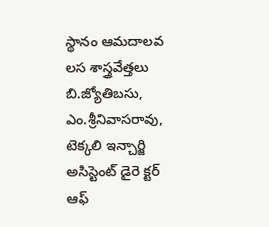స్థానం ఆమదాలవ లస శాస్త్రవేత్తలు బి.జ్యోతిబసు, ఎం.శ్రీనివాసరావు, టెక్కలి ఇన్చార్జి అసిస్టెంట్ డైరె క్టర్ ఆఫ్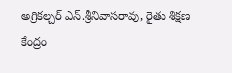అగ్రికల్చర్ ఎన్.శ్రీనివాసరావు, రైతు శిక్షణ కేంద్రం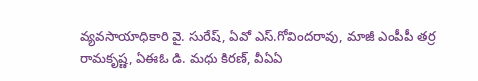వ్యవసాయాధికారి వై. సురేష్, ఏవో ఎస్.గోవిందరావు, మాజీ ఎంపీపీ తర్ర రామకృష్ణ, ఏఈఓ డి. మధు కిరణ్, వీఏఏ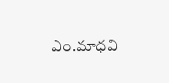ఎం.మాధవి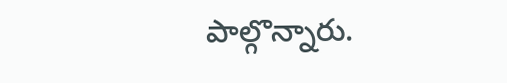పాల్గొన్నారు.